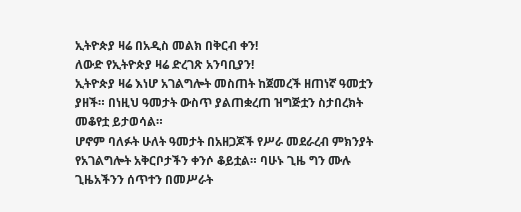ኢትዮጵያ ዛሬ በአዲስ መልክ በቅርብ ቀን!
ለውድ የኢትዮጵያ ዛሬ ድረገጽ አንባቢያን!
ኢትዮጵያ ዛሬ እነሆ አገልግሎት መስጠት ከጀመረች ዘጠነኛ ዓመቷን ያዘች። በነዚህ ዓመታት ውስጥ ያልጠቋረጠ ዝግጅቷን ስታበረክት መቆየቷ ይታወሳል።
ሆኖም ባለፉት ሁለት ዓመታት በአዘጋጆች የሥራ መደራረብ ምክንያት የአገልግሎት አቅርቦታችን ቀንሶ ቆይቷል። ባሁኑ ጊዜ ግን ሙሉ ጊዜአችንን ሰጥተን በመሥራት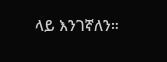ላይ እንገኛለን።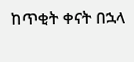ከጥቂት ቀናት በኋላ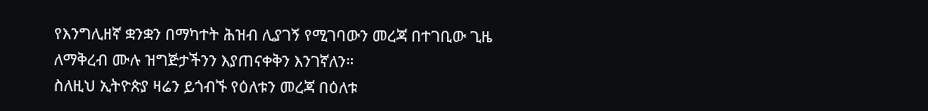የእንግሊዘኛ ቋንቋን በማካተት ሕዝብ ሊያገኝ የሚገባውን መረጃ በተገቢው ጊዜ ለማቅረብ ሙሉ ዝግጅታችንን እያጠናቀቅን እንገኛለን።
ስለዚህ ኢትዮጵያ ዛሬን ይጎብኙ የዕለቱን መረጃ በዕለቱ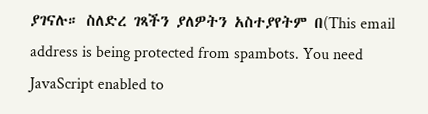ያገናሉ። ስለድረ ገጻችን ያለዎትን አስተያየትም በ(This email address is being protected from spambots. You need JavaScript enabled to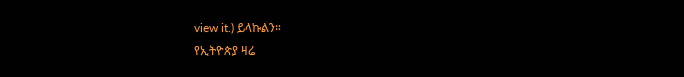view it.) ይላኩልን።
የኢትዮጵያ ዛሬ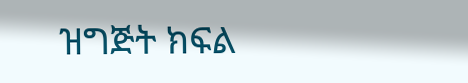ዝግጅት ክፍል